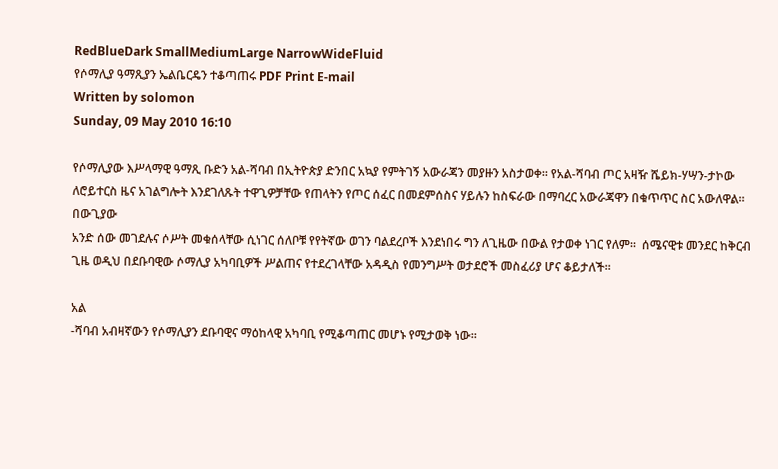RedBlueDark SmallMediumLarge NarrowWideFluid
የሶማሊያ ዓማጺያን ኤልቤርዴን ተቆጣጠሩ PDF Print E-mail
Written by solomon
Sunday, 09 May 2010 16:10

የሶማሊያው እሥላማዊ ዓማጺ ቡድን አል-ሻባብ በኢትዮጵያ ድንበር አኳያ የምትገኝ አውራጃን መያዙን አስታወቀ። የአል-ሻባብ ጦር አዛዥ ሼይክ-ሃሣን-ታኮው ለሮይተርስ ዜና አገልግሎት እንደገለጹት ተዋጊዎቻቸው የጠላትን የጦር ሰፈር በመደምሰስና ሃይሉን ከስፍራው በማባረር አውራጃዋን በቁጥጥር ስር አውለዋል።
በውጊያው
አንድ ሰው መገደሉና ሶሥት መቁሰላቸው ሲነገር ሰለቦቹ የየትኛው ወገን ባልደረቦች እንደነበሩ ግን ለጊዜው በውል የታወቀ ነገር የለም።  ሰሜናዊቱ መንደር ከቅርብ ጊዜ ወዲህ በደቡባዊው ሶማሊያ አካባቢዎች ሥልጠና የተደረገላቸው አዳዲስ የመንግሥት ወታደሮች መስፈሪያ ሆና ቆይታለች።

አል
-ሻባብ አብዛኛውን የሶማሊያን ደቡባዊና ማዕከላዊ አካባቢ የሚቆጣጠር መሆኑ የሚታወቅ ነው።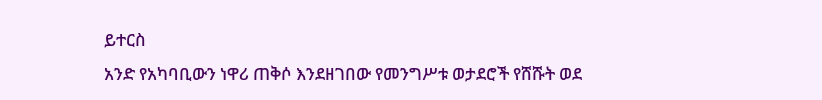ይተርስ
አንድ የአካባቢውን ነዋሪ ጠቅሶ እንደዘገበው የመንግሥቱ ወታደሮች የሸሹት ወደ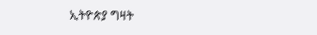ኢትዮጵያ ግዛት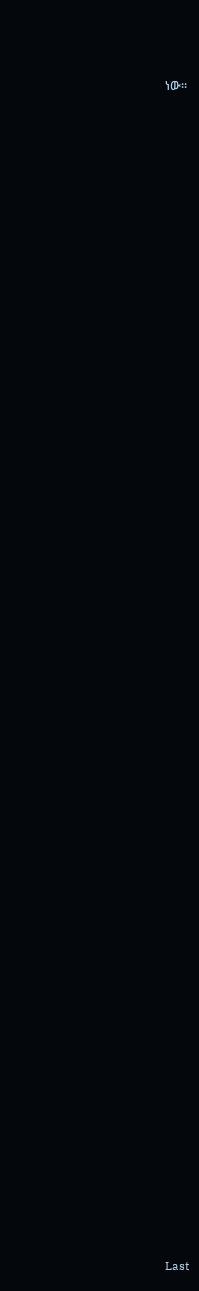ነው።

















































































Last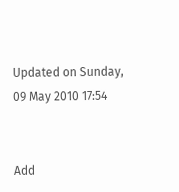Updated on Sunday, 09 May 2010 17:54


Add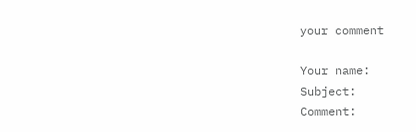your comment

Your name:
Subject:
Comment: